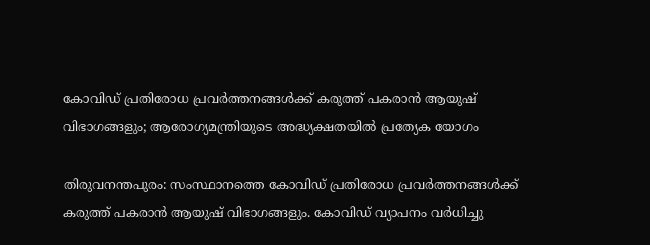കോവിഡ് പ്രതിരോധ പ്രവര്‍ത്തനങ്ങള്‍ക്ക് കരുത്ത് പകരാന്‍ ആയുഷ് വിഭാഗങ്ങളും; ആരോഗ്യമന്ത്രിയുടെ അദ്ധ്യക്ഷതയില്‍ പ്രത്യേക യോഗം

തിരുവനന്തപുരം: സംസ്ഥാനത്തെ കോവിഡ് പ്രതിരോധ പ്രവര്‍ത്തനങ്ങള്‍ക്ക് കരുത്ത് പകരാന്‍ ആയുഷ് വിഭാഗങ്ങളും. കോവിഡ് വ്യാപനം വര്‍ധിച്ചു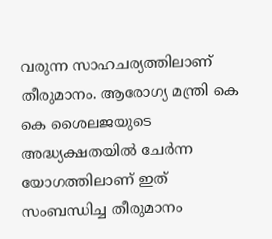വരുന്ന സാഹചര്യത്തിലാണ് തീരുമാനം. ആരോഗ്യ മന്ത്രി കെ കെ ശൈലജയുടെ അദ്ധ്യക്ഷതയില്‍ ചേര്‍ന്ന യോഗത്തിലാണ് ഇത് സംബന്ധിച്ച തീരുമാനം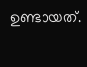ഉണ്ടായത്.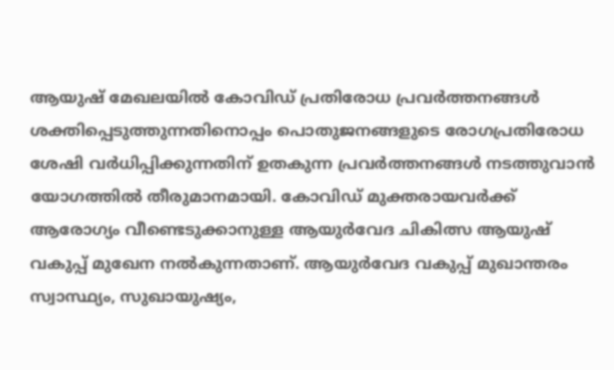ആയുഷ് മേഖലയില്‍ കോവിഡ് പ്രതിരോധ പ്രവര്‍ത്തനങ്ങള്‍ ശക്തിപ്പെടുത്തുന്നതിനൊപ്പം പൊതുജനങ്ങളുടെ രോഗപ്രതിരോധ ശേഷി വര്‍ധിപ്പിക്കുന്നതിന് ഉതകുന്ന പ്രവര്‍ത്തനങ്ങള്‍ നടത്തുവാന്‍ യോഗത്തില്‍ തീരുമാനമായി. കോവിഡ് മുക്തരായവര്‍ക്ക് ആരോഗ്യം വീണ്ടെടുക്കാനുള്ള ആയുര്‍വേദ ചികിത്സ ആയുഷ് വകുപ്പ് മുഖേന നല്‍കുന്നതാണ്. ആയുര്‍വേദ വകുപ്പ് മുഖാന്തരം സ്വാസ്ഥ്യം, സുഖായുഷ്യം,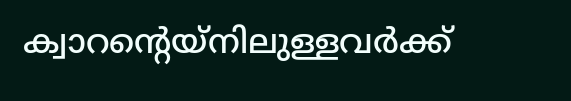ക്വാറന്റെയ്‌നിലുള്ളവര്‍ക്ക്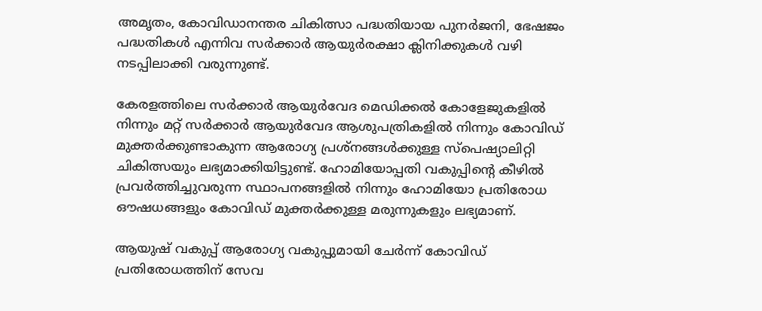അമൃതം, കോവിഡാനന്തര ചികിത്സാ പദ്ധതിയായ പുനര്‍ജനി, ഭേഷജം പദ്ധതികള്‍ എന്നിവ സര്‍ക്കാര്‍ ആയുര്‍രക്ഷാ ക്ലിനിക്കുകള്‍ വഴി നടപ്പിലാക്കി വരുന്നുണ്ട്.

കേരളത്തിലെ സര്‍ക്കാര്‍ ആയുര്‍വേദ മെഡിക്കല്‍ കോളേജുകളില്‍ നിന്നും മറ്റ് സര്‍ക്കാര്‍ ആയുര്‍വേദ ആശുപത്രികളില്‍ നിന്നും കോവിഡ് മുക്തര്‍ക്കുണ്ടാകുന്ന ആരോഗ്യ പ്രശ്‌നങ്ങള്‍ക്കുള്ള സ്‌പെഷ്യാലിറ്റി ചികിത്സയും ലഭ്യമാക്കിയിട്ടുണ്ട്. ഹോമിയോപ്പതി വകുപ്പിന്റെ കീഴില്‍ പ്രവര്‍ത്തിച്ചുവരുന്ന സ്ഥാപനങ്ങളില്‍ നിന്നും ഹോമിയോ പ്രതിരോധ ഔഷധങ്ങളും കോവിഡ് മുക്തര്‍ക്കുള്ള മരുന്നുകളും ലഭ്യമാണ്.

ആയുഷ് വകുപ്പ് ആരോഗ്യ വകുപ്പുമായി ചേര്‍ന്ന് കോവിഡ് പ്രതിരോധത്തിന് സേവ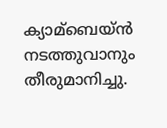ക്യാമ്ബെയ്ന്‍ നടത്തുവാനും തീരുമാനിച്ചു.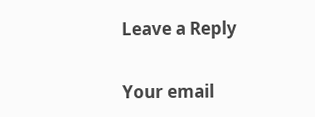Leave a Reply

Your email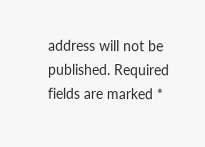address will not be published. Required fields are marked *